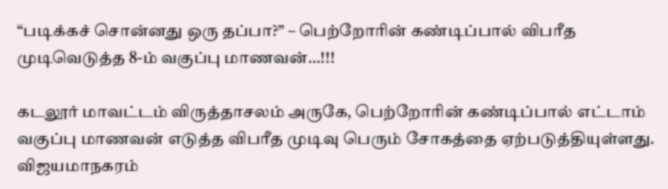“படிக்கச் சொன்னது ஒரு தப்பா?” – பெற்றோரின் கண்டிப்பால் விபரீத முடிவெடுத்த 8-ம் வகுப்பு மாணவன்…!!!

கடலூர் மாவட்டம் விருத்தாசலம் அருகே, பெற்றோரின் கண்டிப்பால் எட்டாம் வகுப்பு மாணவன் எடுத்த விபரீத முடிவு பெரும் சோகத்தை ஏற்படுத்தியுள்ளது. விஜயமாநகரம்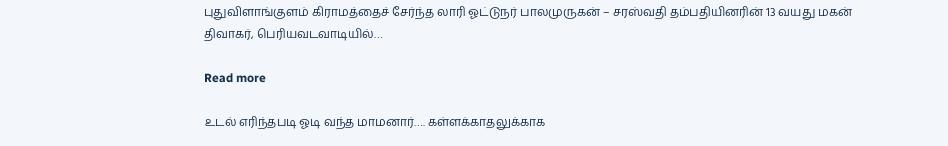புதுவிளாங்குளம் கிராமத்தைச் சேர்ந்த லாரி ஓட்டுநர் பாலமுருகன் – சரஸ்வதி தம்பதியினரின் 13 வயது மகன் திவாகர், பெரியவடவாடியில்…

Read more

உடல் எரிந்தபடி ஓடி வந்த மாமனார்…. கள்ளக்காதலுக்காக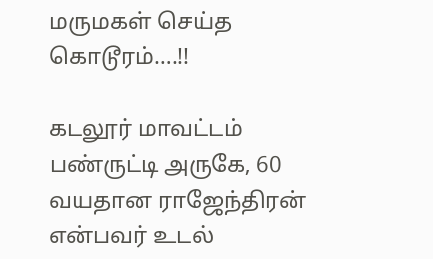மருமகள் செய்த கொடூரம்….!!

கடலூர் மாவட்டம் பண்ருட்டி அருகே, 60 வயதான ராஜேந்திரன் என்பவர் உடல்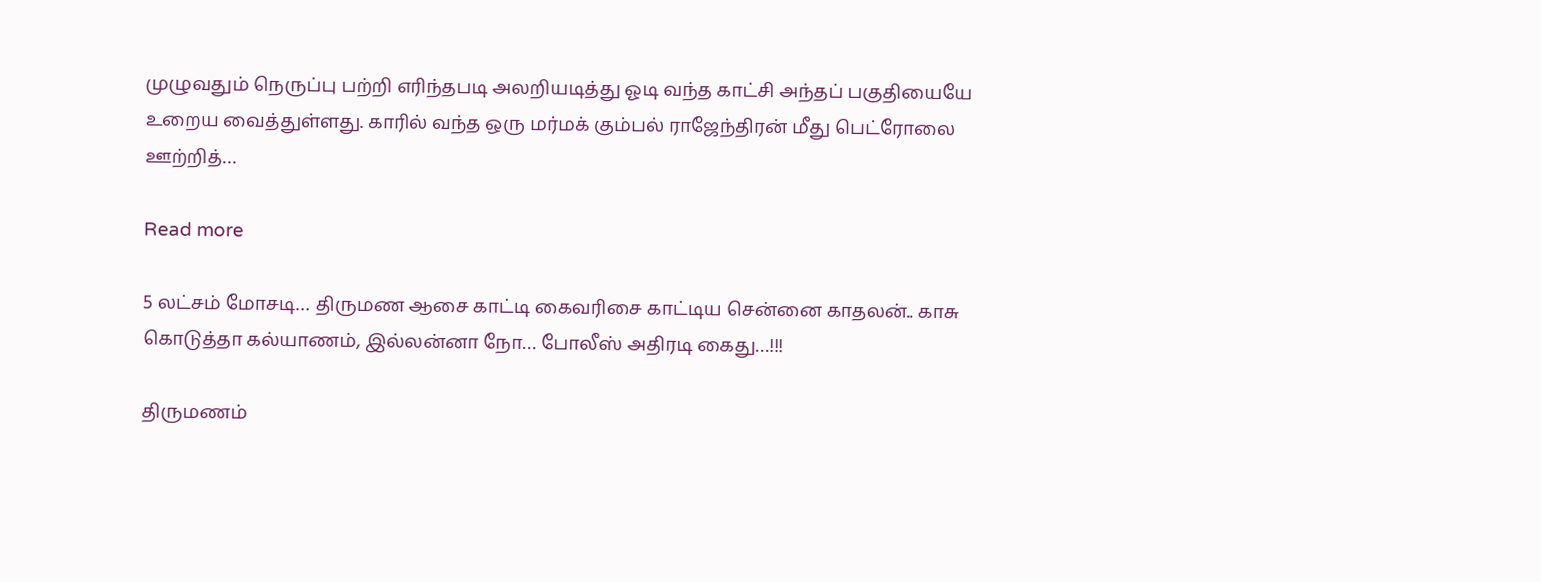முழுவதும் நெருப்பு பற்றி எரிந்தபடி அலறியடித்து ஓடி வந்த காட்சி அந்தப் பகுதியையே உறைய வைத்துள்ளது. காரில் வந்த ஒரு மர்மக் கும்பல் ராஜேந்திரன் மீது பெட்ரோலை ஊற்றித்…

Read more

5 லட்சம் மோசடி… திருமண ஆசை காட்டி கைவரிசை காட்டிய சென்னை காதலன்.. காசு கொடுத்தா கல்யாணம், இல்லன்னா நோ… போலீஸ் அதிரடி கைது…!!!

திருமணம்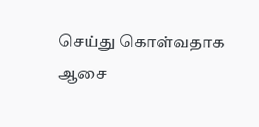செய்து கொள்வதாக ஆசை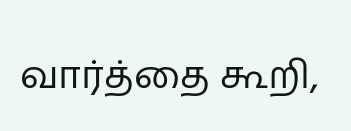வார்த்தை கூறி,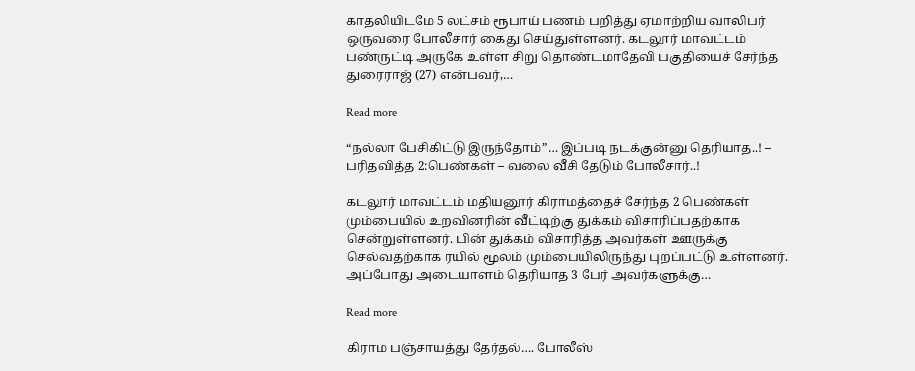காதலியிடமே 5 லட்சம் ரூபாய் பணம் பறித்து ஏமாற்றிய வாலிபர் ஒருவரை போலீசார் கைது செய்துள்ளனர். கடலூர் மாவட்டம் பண்ருட்டி அருகே உள்ள சிறு தொண்டமாதேவி பகுதியைச் சேர்ந்த துரைராஜ் (27) என்பவர்,…

Read more

“நல்லா பேசிகிட்டு இருந்தோம்”… இப்படி நடக்குன்னு தெரியாத..! – பரிதவித்த 2:பெண்கள் – வலை வீசி தேடும் போலீசார்..!

கடலூர் மாவட்டம் மதியனூர் கிராமத்தைச் சேர்ந்த 2 பெண்கள் மும்பையில் உறவினரின் வீட்டிற்கு துக்கம் விசாரிப்பதற்காக சென்றுள்ளனர். பின் துக்கம் விசாரித்த அவர்கள் ஊருக்கு செல்வதற்காக ரயில் மூலம் மும்பையிலிருந்து புறப்பட்டு உள்ளனர். அப்போது அடையாளம் தெரியாத 3 பேர் அவர்களுக்கு…

Read more

கிராம பஞ்சாயத்து தேர்தல்…. போலீஸ்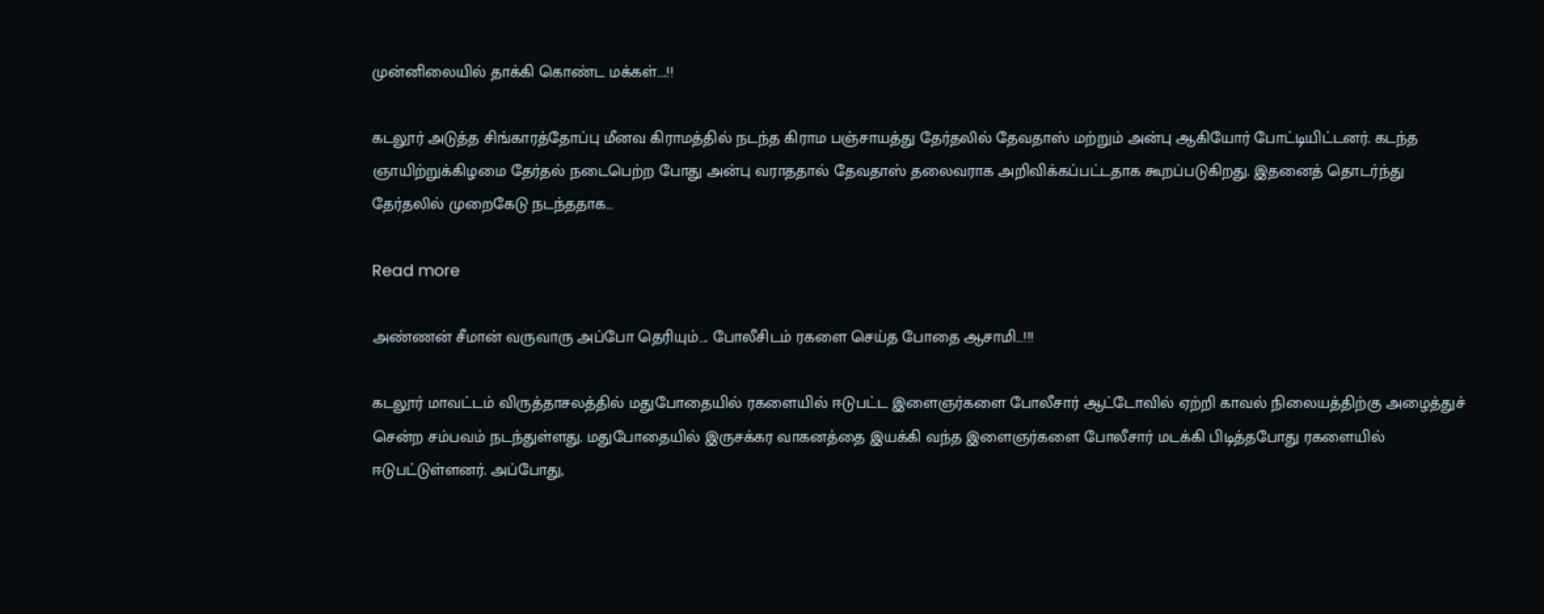முன்னிலையில் தாக்கி கொண்ட மக்கள்….!!

கடலூர் அடுத்த சிங்காரத்தோப்பு மீனவ கிராமத்தில் நடந்த கிராம பஞ்சாயத்து தேர்தலில் தேவதாஸ் மற்றும் அன்பு ஆகியோர் போட்டியிட்டனர். கடந்த ஞாயிற்றுக்கிழமை தேர்தல் நடைபெற்ற போது அன்பு வராததால் தேவதாஸ் தலைவராக அறிவிக்கப்பட்டதாக கூறப்படுகிறது. இதனைத் தொடர்ந்து தேர்தலில் முறைகேடு நடந்ததாக…

Read more

அண்ணன் சீமான் வருவாரு அப்போ தெரியும்…. போலீசிடம் ரகளை செய்த போதை ஆசாமி…!!!

கடலூர் மாவட்டம் விருத்தாசலத்தில் மதுபோதையில் ரகளையில் ஈடுபட்ட இளைஞர்களை போலீசார் ஆட்டோவில் ஏற்றி காவல் நிலையத்திற்கு அழைத்துச் சென்ற சம்பவம் நடந்துள்ளது. மதுபோதையில் இருசக்கர வாகனத்தை இயக்கி வந்த இளைஞர்களை போலீசார் மடக்கி பிடித்தபோது ரகளையில் ஈடுபட்டுள்ளனர். அப்போது,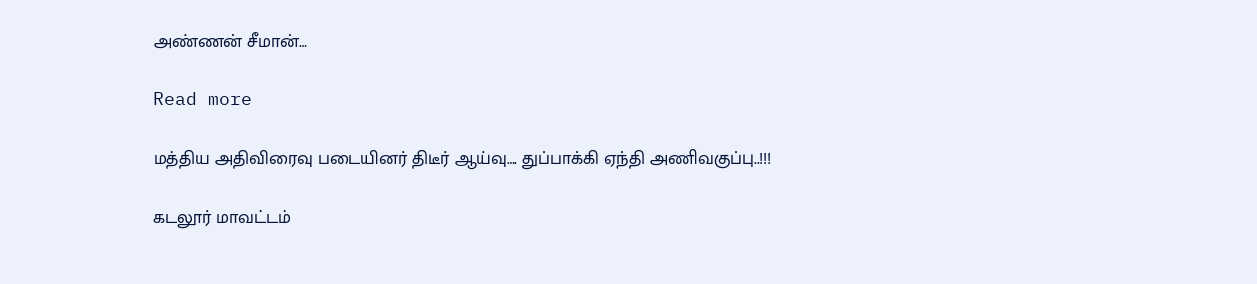அண்ணன் சீமான்…

Read more

மத்திய அதிவிரைவு படையினர் திடீர் ஆய்வு…. துப்பாக்கி ஏந்தி அணிவகுப்பு..!!!

கடலூர் மாவட்டம்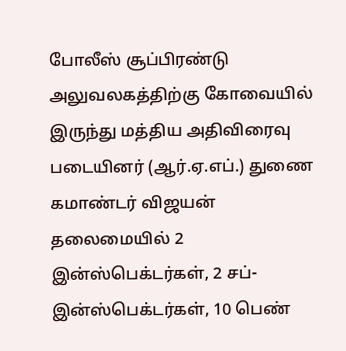போலீஸ் சூப்பிரண்டு அலுவலகத்திற்கு கோவையில் இருந்து மத்திய அதிவிரைவு படையினர் (ஆர்.ஏ.எப்.) துணை கமாண்டர் விஜயன் தலைமையில் 2 இன்ஸ்பெக்டர்கள், 2 சப்-இன்ஸ்பெக்டர்கள், 10 பெண்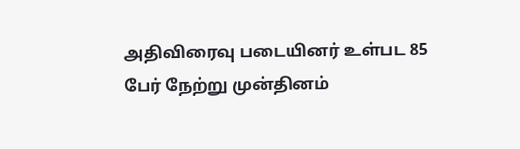அதிவிரைவு படையினர் உள்பட 85 பேர் நேற்று முன்தினம்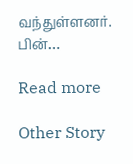வந்துள்ளனர். பின்…

Read more

Other Story